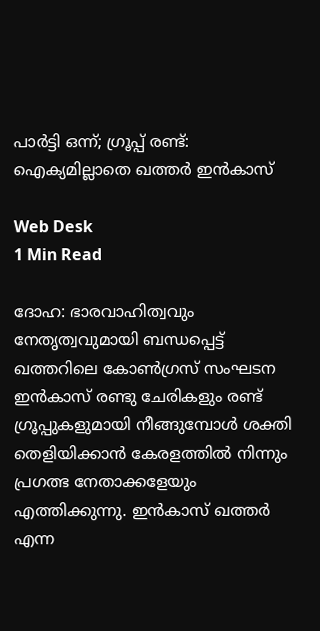പാര്‍ട്ടി ഒന്ന്; ഗ്രൂപ്പ് രണ്ട്: ഐക്യമില്ലാതെ ഖത്തര്‍ ഇന്‍കാസ്

Web Desk
1 Min Read

ദോഹ: ഭാരവാഹിത്വവും നേതൃത്വവുമായി ബന്ധപ്പെട്ട് ഖത്തറിലെ കോണ്‍ഗ്രസ് സംഘടന ഇന്‍കാസ് രണ്ടു ചേരികളും രണ്ട് ഗ്രൂപ്പുകളുമായി നീങ്ങുമ്പോള്‍ ശക്തി തെളിയിക്കാന്‍ കേരളത്തില്‍ നിന്നും പ്രഗത്ഭ നേതാക്കളേയും എത്തിക്കുന്നു. ഇന്‍കാസ് ഖത്തര്‍ എന്ന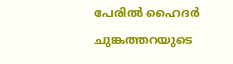പേരില്‍ ഹൈദര്‍ ചുങ്കത്തറയുടെ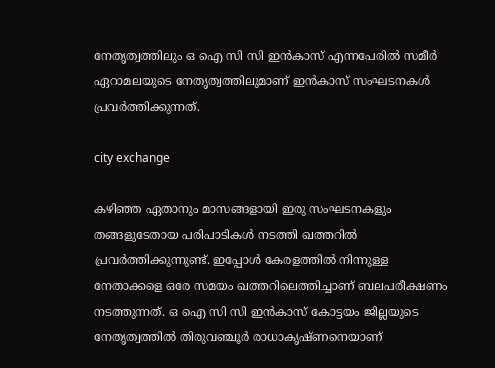നേതൃത്വത്തിലും ഒ ഐ സി സി ഇന്‍കാസ് എന്നപേരില്‍ സമീര്‍ ഏറാമലയുടെ നേതൃത്വത്തിലുമാണ് ഇന്‍കാസ് സംഘടനകള്‍ പ്രവര്‍ത്തിക്കുന്നത്.

city exchange

കഴിഞ്ഞ ഏതാനും മാസങ്ങളായി ഇരു സംഘടനകളും തങ്ങളുടേതായ പരിപാടികള്‍ നടത്തി ഖത്തറില്‍ പ്രവര്‍ത്തിക്കുന്നുണ്ട്. ഇപ്പോള്‍ കേരളത്തില്‍ നിന്നുള്ള നേതാക്കളെ ഒരേ സമയം ഖത്തറിലെത്തിച്ചാണ് ബലപരീക്ഷണം നടത്തുന്നത്. ഒ ഐ സി സി ഇന്‍കാസ് കോട്ടയം ജില്ലയുടെ നേതൃത്വത്തില്‍ തിരുവഞ്ചൂര്‍ രാധാകൃഷ്ണനെയാണ്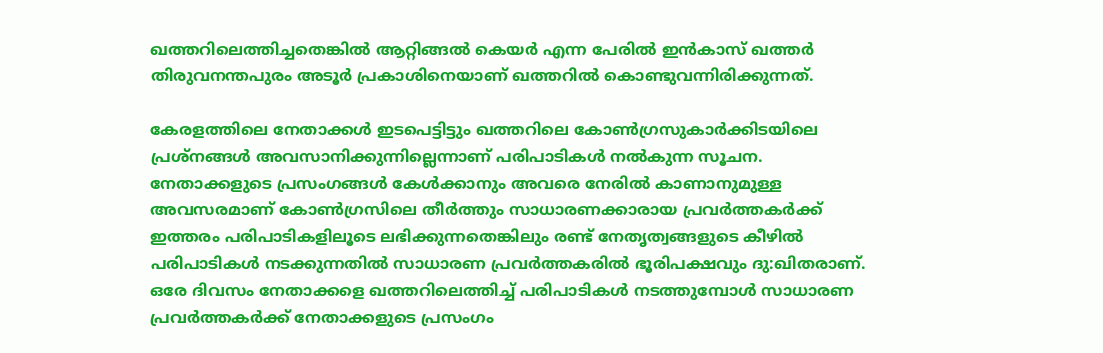ഖത്തറിലെത്തിച്ചതെങ്കില്‍ ആറ്റിങ്ങല്‍ കെയര്‍ എന്ന പേരില്‍ ഇന്‍കാസ് ഖത്തര്‍ തിരുവനന്തപുരം അടൂര്‍ പ്രകാശിനെയാണ് ഖത്തറില്‍ കൊണ്ടുവന്നിരിക്കുന്നത്.

കേരളത്തിലെ നേതാക്കള്‍ ഇടപെട്ടിട്ടും ഖത്തറിലെ കോണ്‍ഗ്രസുകാര്‍ക്കിടയിലെ പ്രശ്നങ്ങള്‍ അവസാനിക്കുന്നില്ലെന്നാണ് പരിപാടികള്‍ നല്‍കുന്ന സൂചന. നേതാക്കളുടെ പ്രസംഗങ്ങള്‍ കേള്‍ക്കാനും അവരെ നേരില്‍ കാണാനുമുള്ള അവസരമാണ് കോണ്‍ഗ്രസിലെ തീര്‍ത്തും സാധാരണക്കാരായ പ്രവര്‍ത്തകര്‍ക്ക് ഇത്തരം പരിപാടികളിലൂടെ ലഭിക്കുന്നതെങ്കിലും രണ്ട് നേതൃത്വങ്ങളുടെ കീഴില്‍ പരിപാടികള്‍ നടക്കുന്നതില്‍ സാധാരണ പ്രവര്‍ത്തകരില്‍ ഭൂരിപക്ഷവും ദു:ഖിതരാണ്. ഒരേ ദിവസം നേതാക്കളെ ഖത്തറിലെത്തിച്ച് പരിപാടികള്‍ നടത്തുമ്പോള്‍ സാധാരണ പ്രവര്‍ത്തകര്‍ക്ക് നേതാക്കളുടെ പ്രസംഗം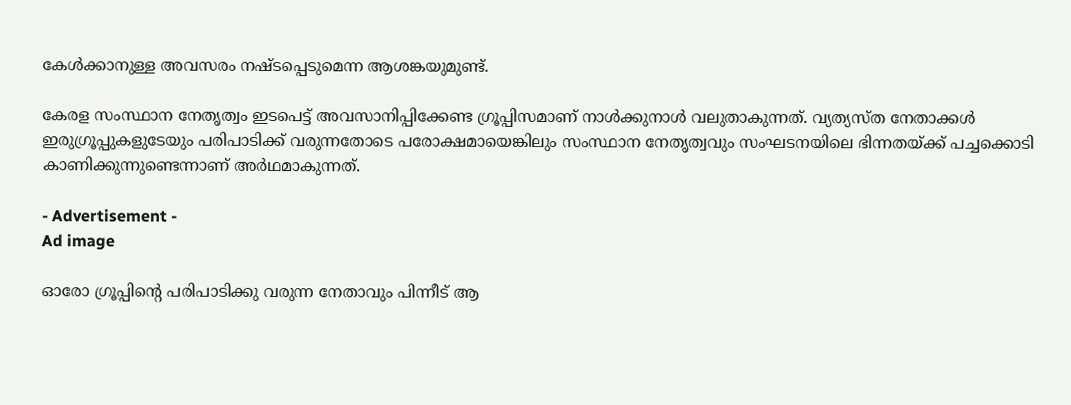കേള്‍ക്കാനുള്ള അവസരം നഷ്ടപ്പെടുമെന്ന ആശങ്കയുമുണ്ട്.

കേരള സംസ്ഥാന നേതൃത്വം ഇടപെട്ട് അവസാനിപ്പിക്കേണ്ട ഗ്രൂപ്പിസമാണ് നാള്‍ക്കുനാള്‍ വലുതാകുന്നത്. വ്യത്യസ്ത നേതാക്കള്‍ ഇരുഗ്രൂപ്പുകളുടേയും പരിപാടിക്ക് വരുന്നതോടെ പരോക്ഷമായെങ്കിലും സംസ്ഥാന നേതൃത്വവും സംഘടനയിലെ ഭിന്നതയ്ക്ക് പച്ചക്കൊടി കാണിക്കുന്നുണ്ടെന്നാണ് അര്‍ഥമാകുന്നത്.

- Advertisement -
Ad image

ഓരോ ഗ്രൂപ്പിന്റെ പരിപാടിക്കു വരുന്ന നേതാവും പിന്നീട് ആ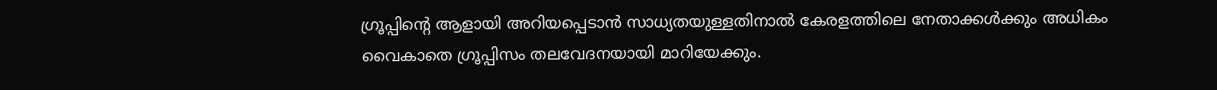ഗ്രൂപ്പിന്റെ ആളായി അറിയപ്പെടാന്‍ സാധ്യതയുള്ളതിനാല്‍ കേരളത്തിലെ നേതാക്കള്‍ക്കും അധികം വൈകാതെ ഗ്രൂപ്പിസം തലവേദനയായി മാറിയേക്കും.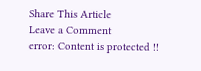Share This Article
Leave a Comment
error: Content is protected !!